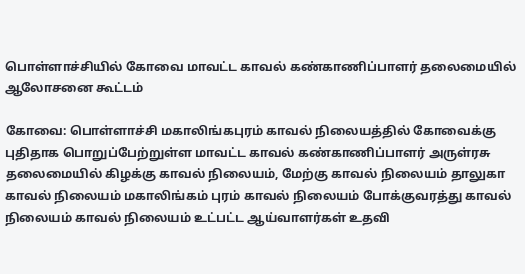பொள்ளாச்சியில் கோவை மாவட்ட காவல் கண்காணிப்பாளர் தலைமையில் ஆலோசனை கூட்டம்

கோவை: பொள்ளாச்சி மகாலிங்கபுரம் காவல் நிலையத்தில் கோவைக்கு புதிதாக பொறுப்பேற்றுள்ள மாவட்ட காவல் கண்காணிப்பாளர் அருள்ரசு தலைமையில் கிழக்கு காவல் நிலையம், மேற்கு காவல் நிலையம் தாலுகா காவல் நிலையம் மகாலிங்கம் புரம் காவல் நிலையம் போக்குவரத்து காவல் நிலையம் காவல் நிலையம் உட்பட்ட ஆய்வாளர்கள் உதவி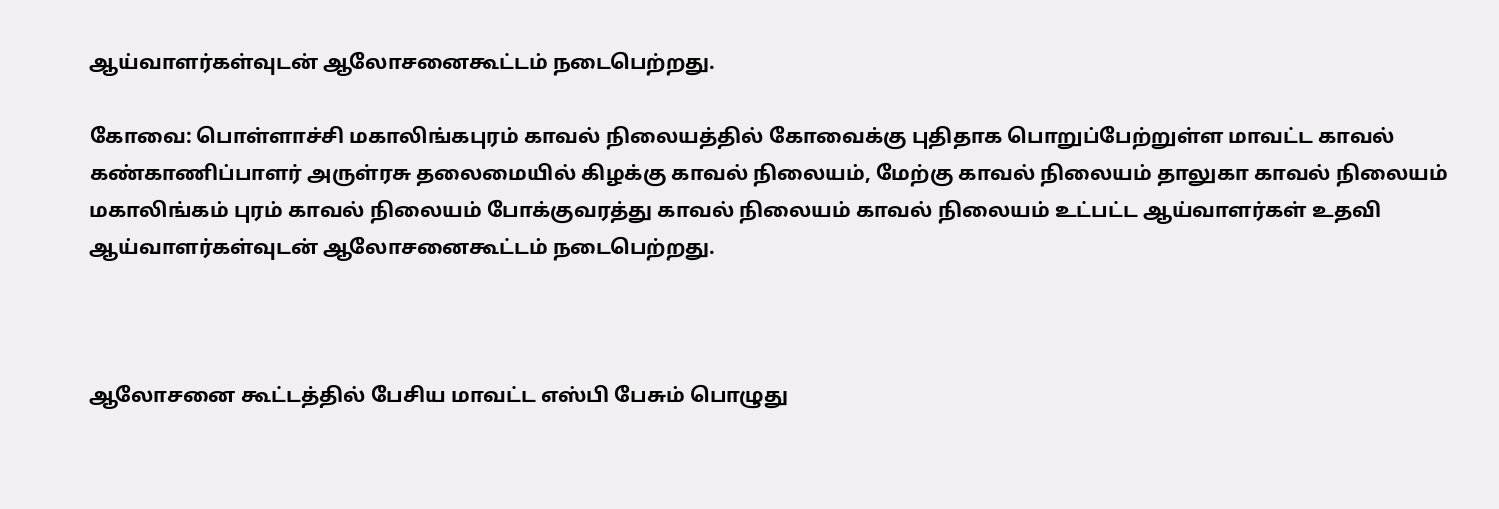ஆய்வாளர்கள்வுடன் ஆலோசனைகூட்டம் நடைபெற்றது.

கோவை: பொள்ளாச்சி மகாலிங்கபுரம் காவல் நிலையத்தில் கோவைக்கு புதிதாக பொறுப்பேற்றுள்ள மாவட்ட காவல் கண்காணிப்பாளர் அருள்ரசு தலைமையில் கிழக்கு காவல் நிலையம், மேற்கு காவல் நிலையம் தாலுகா காவல் நிலையம் மகாலிங்கம் புரம் காவல் நிலையம் போக்குவரத்து காவல் நிலையம் காவல் நிலையம் உட்பட்ட ஆய்வாளர்கள் உதவி ஆய்வாளர்கள்வுடன் ஆலோசனைகூட்டம் நடைபெற்றது.



ஆலோசனை கூட்டத்தில் பேசிய மாவட்ட எஸ்பி பேசும் பொழுது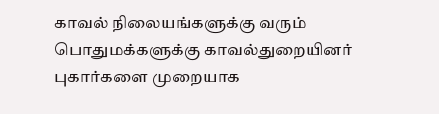காவல் நிலையங்களுக்கு வரும் பொதுமக்களுக்கு காவல்துறையினர் புகார்களை முறையாக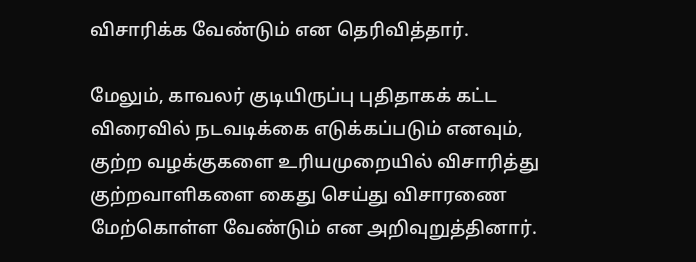விசாரிக்க வேண்டும் என தெரிவித்தார்.

மேலும், காவலர் குடியிருப்பு புதிதாகக் கட்ட விரைவில் நடவடிக்கை எடுக்கப்படும் எனவும், குற்ற வழக்குகளை உரியமுறையில் விசாரித்து குற்றவாளிகளை கைது செய்து விசாரணை மேற்கொள்ள வேண்டும் என அறிவுறுத்தினார்.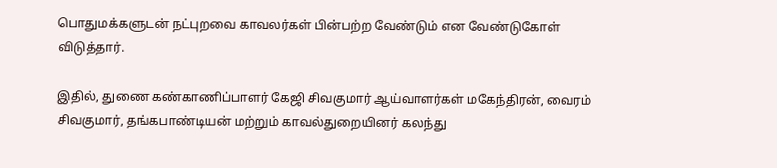பொதுமக்களுடன் நட்புறவை காவலர்கள் பின்பற்ற வேண்டும் என வேண்டுகோள் விடுத்தார்.

இதில், துணை கண்காணிப்பாளர் கேஜி சிவகுமார் ஆய்வாளர்கள் மகேந்திரன், வைரம் சிவகுமார், தங்கபாண்டியன் மற்றும் காவல்துறையினர் கலந்து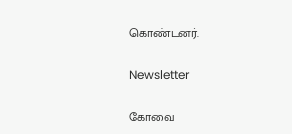கொண்டனர்.

Newsletter

கோவை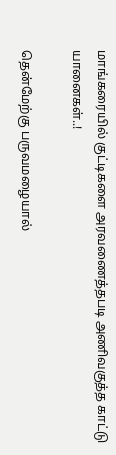மாங்கரையில் குட்டிகளை அரவணைத்தபடி அணிவகுத்த காட்டு யானைகள்..!

தென்மேற்கு பருவமழையால்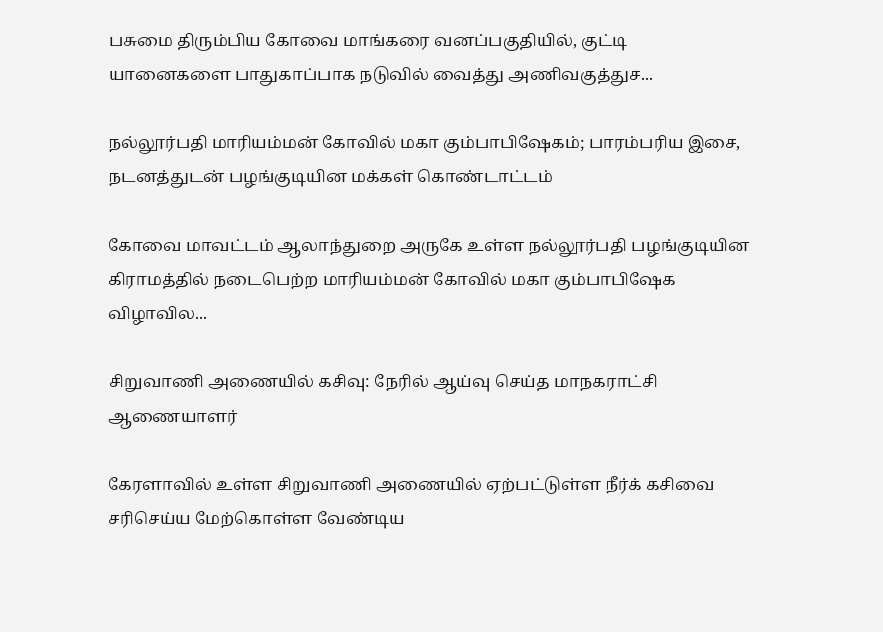பசுமை திரும்பிய கோவை மாங்கரை வனப்பகுதியில், குட்டி யானைகளை பாதுகாப்பாக நடுவில் வைத்து அணிவகுத்துச...

நல்லூர்பதி மாரியம்மன் கோவில் மகா கும்பாபிஷேகம்; பாரம்பரிய இசை, நடனத்துடன் பழங்குடியின மக்கள் கொண்டாட்டம்

கோவை மாவட்டம் ஆலாந்துறை அருகே உள்ள நல்லூர்பதி பழங்குடியின கிராமத்தில் நடைபெற்ற மாரியம்மன் கோவில் மகா கும்பாபிஷேக விழாவில...

சிறுவாணி அணையில் கசிவு: நேரில் ஆய்வு செய்த மாநகராட்சி ஆணையாளர்

கேரளாவில் உள்ள சிறுவாணி அணையில் ஏற்பட்டுள்ள நீர்க் கசிவை சரிசெய்ய மேற்கொள்ள வேண்டிய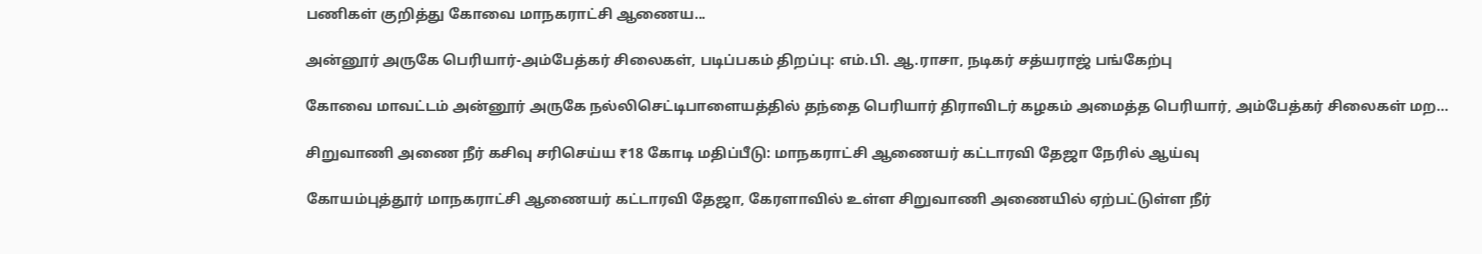பணிகள் குறித்து கோவை மாநகராட்சி ஆணைய...

அன்னூர் அருகே பெரியார்-அம்பேத்கர் சிலைகள், படிப்பகம் திறப்பு: எம்.பி. ஆ.ராசா, நடிகர் சத்யராஜ் பங்கேற்பு

கோவை மாவட்டம் அன்னூர் அருகே நல்லிசெட்டிபாளையத்தில் தந்தை பெரியார் திராவிடர் கழகம் அமைத்த பெரியார், அம்பேத்கர் சிலைகள் மற...

சிறுவாணி அணை நீர் கசிவு சரிசெய்ய ₹18 கோடி மதிப்பீடு: மாநகராட்சி ஆணையர் கட்டாரவி தேஜா நேரில் ஆய்வு

கோயம்புத்தூர் மாநகராட்சி ஆணையர் கட்டாரவி தேஜா, கேரளாவில் உள்ள சிறுவாணி அணையில் ஏற்பட்டுள்ள நீர்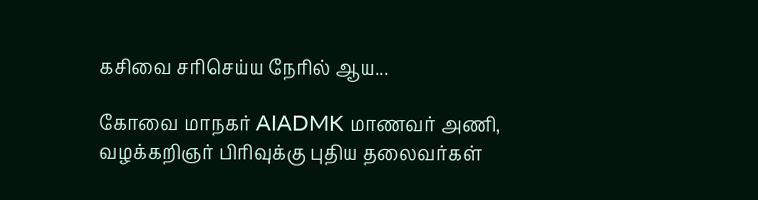கசிவை சரிசெய்ய நேரில் ஆய...

கோவை மாநகர் AIADMK மாணவர் அணி, வழக்கறிஞர் பிரிவுக்கு புதிய தலைவர்கள்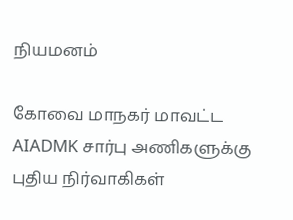நியமனம்

கோவை மாநகர் மாவட்ட AIADMK சார்பு அணிகளுக்கு புதிய நிர்வாகிகள்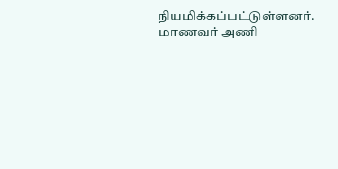நியமிக்கப்பட்டுள்ளனர். மாணவர் அணி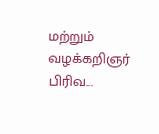மற்றும் வழக்கறிஞர் பிரிவ...